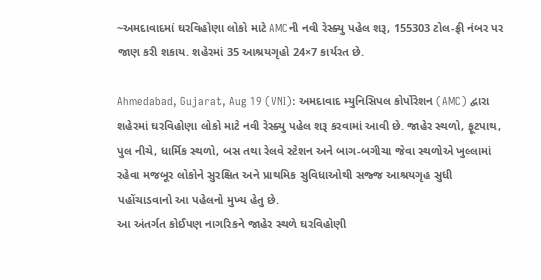~અમદાવાદમાં ઘરવિહોણા લોકો માટે AMCની નવી રેસ્ક્યુ પહેલ શરૂ, 155303 ટોલ-ફ્રી નંબર પર જાણ કરી શકાય. શહેરમાં 35 આશ્રયગૃહો 24×7 કાર્યરત છે.

Ahmedabad, Gujarat, Aug 19 (VNI): અમદાવાદ મ્યુનિસિપલ કોર્પોરેશન (AMC) દ્વારા શહેરમાં ઘરવિહોણા લોકો માટે નવી રેસ્ક્યુ પહેલ શરૂ કરવામાં આવી છે. જાહેર સ્થળો, ફૂટપાથ, પુલ નીચે, ધાર્મિક સ્થળો, બસ તથા રેલવે સ્ટેશન અને બાગ-બગીચા જેવા સ્થળોએ ખુલ્લામાં રહેવા મજબૂર લોકોને સુરક્ષિત અને પ્રાથમિક સુવિધાઓથી સજ્જ આશ્રયગૃહ સુધી પહોંચાડવાનો આ પહેલનો મુખ્ય હેતુ છે.
આ અંતર્ગત કોઈપણ નાગરિકને જાહેર સ્થળે ઘરવિહોણી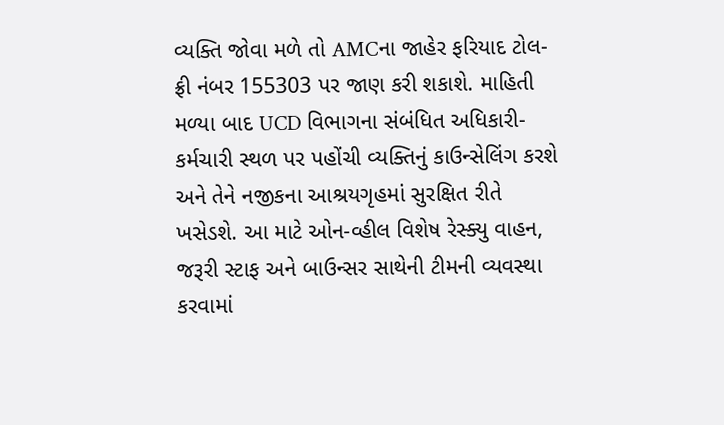વ્યક્તિ જોવા મળે તો AMCના જાહેર ફરિયાદ ટોલ-ફ્રી નંબર 155303 પર જાણ કરી શકાશે. માહિતી મળ્યા બાદ UCD વિભાગના સંબંધિત અધિકારી-કર્મચારી સ્થળ પર પહોંચી વ્યક્તિનું કાઉન્સેલિંગ કરશે અને તેને નજીકના આશ્રયગૃહમાં સુરક્ષિત રીતે ખસેડશે. આ માટે ઓન-વ્હીલ વિશેષ રેસ્ક્યુ વાહન, જરૂરી સ્ટાફ અને બાઉન્સર સાથેની ટીમની વ્યવસ્થા કરવામાં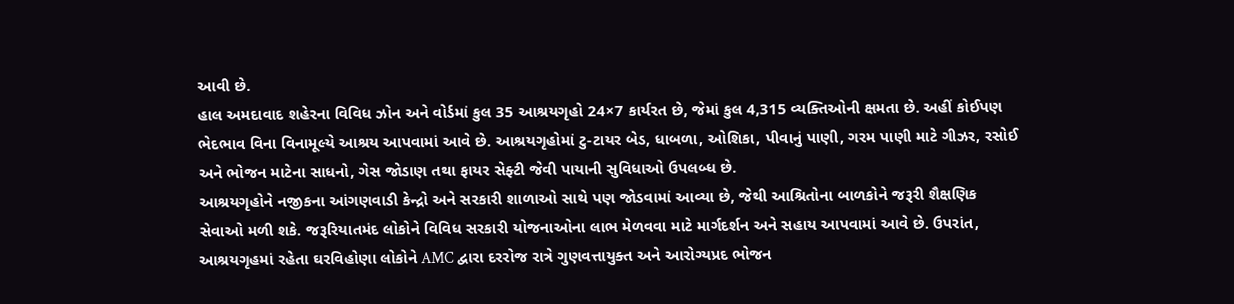આવી છે.
હાલ અમદાવાદ શહેરના વિવિધ ઝોન અને વોર્ડમાં કુલ 35 આશ્રયગૃહો 24×7 કાર્યરત છે, જેમાં કુલ 4,315 વ્યક્તિઓની ક્ષમતા છે. અહીં કોઈપણ ભેદભાવ વિના વિનામૂલ્યે આશ્રય આપવામાં આવે છે. આશ્રયગૃહોમાં ટુ-ટાયર બેડ, ધાબળા, ઓશિકા, પીવાનું પાણી, ગરમ પાણી માટે ગીઝર, રસોઈ અને ભોજન માટેના સાધનો, ગેસ જોડાણ તથા ફાયર સેફ્ટી જેવી પાયાની સુવિધાઓ ઉપલબ્ધ છે.
આશ્રયગૃહોને નજીકના આંગણવાડી કેન્દ્રો અને સરકારી શાળાઓ સાથે પણ જોડવામાં આવ્યા છે, જેથી આશ્રિતોના બાળકોને જરૂરી શૈક્ષણિક સેવાઓ મળી શકે. જરૂરિયાતમંદ લોકોને વિવિધ સરકારી યોજનાઓના લાભ મેળવવા માટે માર્ગદર્શન અને સહાય આપવામાં આવે છે. ઉપરાંત, આશ્રયગૃહમાં રહેતા ઘરવિહોણા લોકોને AMC દ્વારા દરરોજ રાત્રે ગુણવત્તાયુક્ત અને આરોગ્યપ્રદ ભોજન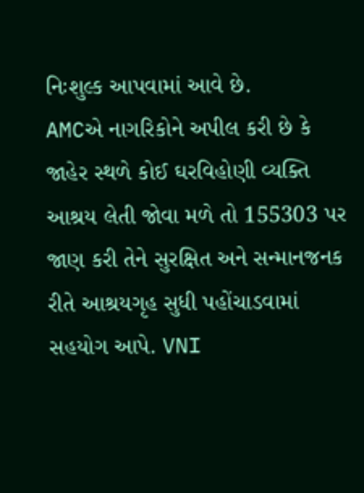નિઃશુલ્ક આપવામાં આવે છે.
AMCએ નાગરિકોને અપીલ કરી છે કે જાહેર સ્થળે કોઈ ઘરવિહોણી વ્યક્તિ આશ્રય લેતી જોવા મળે તો 155303 પર જાણ કરી તેને સુરક્ષિત અને સન્માનજનક રીતે આશ્રયગૃહ સુધી પહોંચાડવામાં સહયોગ આપે. VNI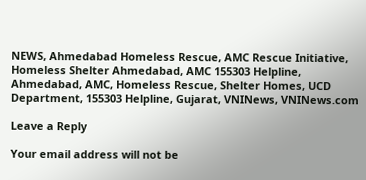NEWS, Ahmedabad Homeless Rescue, AMC Rescue Initiative, Homeless Shelter Ahmedabad, AMC 155303 Helpline, Ahmedabad, AMC, Homeless Rescue, Shelter Homes, UCD Department, 155303 Helpline, Gujarat, VNINews, VNINews.com

Leave a Reply

Your email address will not be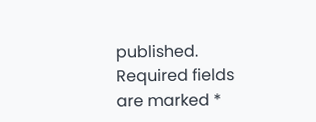published. Required fields are marked *